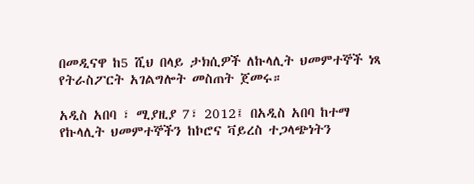በመዲናዋ ከ5 ሺህ በላይ ታክሲዎች ለኩላሊት ህመምተኞች ነጻ የትራስፖርት አገልግሎት መስጠት ጀመሩ።

አዲስ አበባ ፣ ሚያዚያ 7፣ 2012፤ በአዲስ አበባ ከተማ የኩላሊት ህመምተኞችን ከኮሮና ቫይረስ ተጋላጭነትን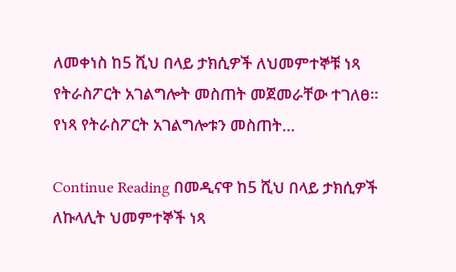ለመቀነስ ከ5 ሺህ በላይ ታክሲዎች ለህመምተኞቹ ነጻ የትራስፖርት አገልግሎት መስጠት መጀመራቸው ተገለፀ። የነጻ የትራስፖርት አገልግሎቱን መስጠት…

Continue Reading በመዲናዋ ከ5 ሺህ በላይ ታክሲዎች ለኩላሊት ህመምተኞች ነጻ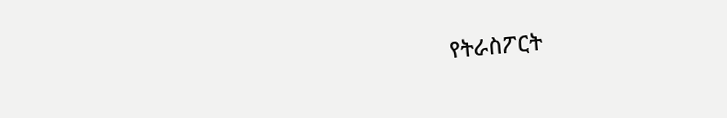የትራስፖርት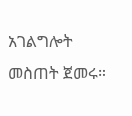አገልግሎት መስጠት ጀመሩ።